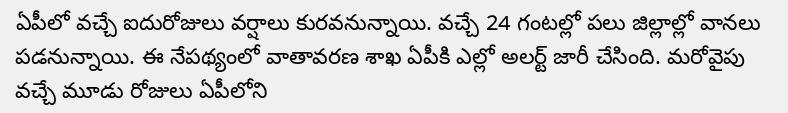ఏపీలో వచ్చే ఐదురోజులు వర్షాలు కురవనున్నాయి. వచ్చే 24 గంటల్లో పలు జిల్లాల్లో వానలు పడనున్నాయి. ఈ నేపథ్యంలో వాతావరణ శాఖ ఏపీకి ఎల్లో అలర్ట్ జారీ చేసింది. మరోవైపు వచ్చే మూడు రోజులు ఏపీలోని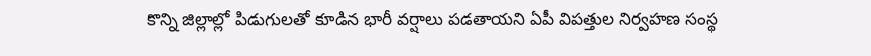కొన్ని జిల్లాల్లో పిడుగులతో కూడిన భారీ వర్షాలు పడతాయని ఏపీ విపత్తుల నిర్వహణ సంస్థ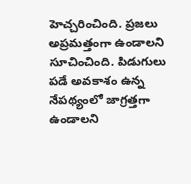హెచ్చరించింది. ప్రజలు అప్రమత్తంగా ఉండాలని సూచించింది. పిడుగులు పడే అవకాశం ఉన్న నేపథ్యంలో జాగ్రత్తగా ఉండాలని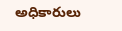అధికారులు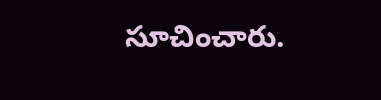సూచించారు.